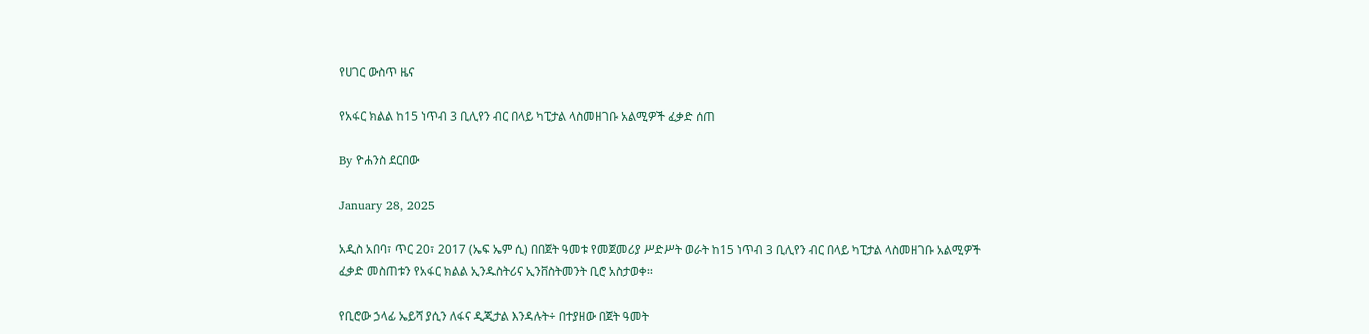የሀገር ውስጥ ዜና

የአፋር ክልል ከ15 ነጥብ 3 ቢሊየን ብር በላይ ካፒታል ላስመዘገቡ አልሚዎች ፈቃድ ሰጠ

By ዮሐንስ ደርበው

January 28, 2025

አዲስ አበባ፣ ጥር 20፣ 2017 (ኤፍ ኤም ሲ) በበጀት ዓመቱ የመጀመሪያ ሥድሥት ወራት ከ15 ነጥብ 3 ቢሊየን ብር በላይ ካፒታል ላስመዘገቡ አልሚዎች ፈቃድ መስጠቱን የአፋር ክልል ኢንዱስትሪና ኢንቨስትመንት ቢሮ አስታወቀ፡፡

የቢሮው ኃላፊ ኤይሻ ያሲን ለፋና ዲጂታል እንዳሉት÷ በተያዘው በጀት ዓመት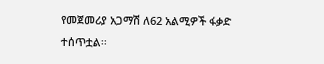የመጀመሪያ አጋማሽ ለ62 አልሚዎች ፋቃድ ተሰጥቷል፡፡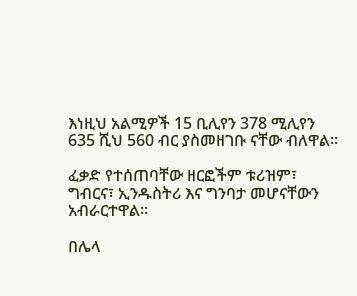እነዚህ አልሚዎች 15 ቢሊየን 378 ሚሊየን 635 ሺህ 560 ብር ያስመዘገቡ ናቸው ብለዋል፡፡

ፈቃድ የተሰጠባቸው ዘርፎችም ቱሪዝም፣ ግብርና፣ ኢንዱስትሪ እና ግንባታ መሆናቸውን አብራርተዋል፡፡

በሌላ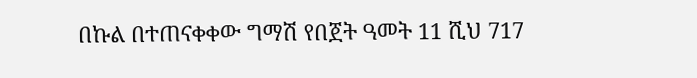በኩል በተጠናቀቀው ግማሽ የበጀት ዓመት 11 ሺህ 717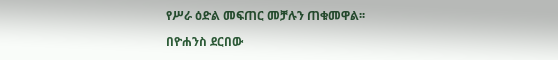የሥራ ዕድል መፍጠር መቻሉን ጠቁመዋል፡፡

በዮሐንስ ደርበው